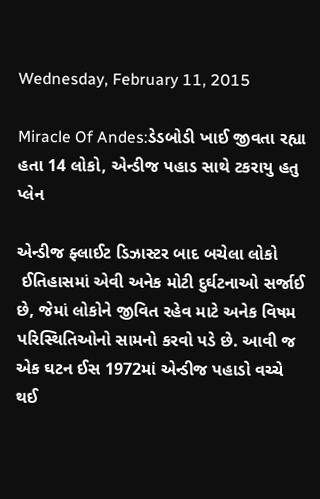Wednesday, February 11, 2015

Miracle Of Andes:ડેડબોડી ખાઈ જીવતા રહ્યા હતા 14 લોકો, એન્ડીજ પહાડ સાથે ટકરાયુ હતુ પ્લેન

એન્ડીજ ફ્લાઈટ ડિઝાસ્ટર બાદ બચેલા લોકો
 ઈતિહાસમાં એવી અનેક મોટી દુર્ઘટનાઓ સર્જાઈ છે, જેમાં લોકોને જીવિત રહેવ માટે અનેક વિષમ પરિસ્થિતિઓનો સામનો કરવો પડે છે. આવી જ એક ઘટન ઈસ 1972માં એન્ડીજ પહાડો વચ્ચે થઈ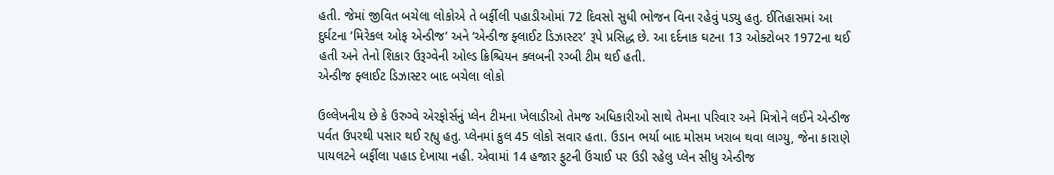હતી. જેમાં જીવિત બચેલા લોકોએ તે બર્ફીલી પહાડીઓમાં 72 દિવસો સુધી ભોજન વિના રહેવું પડ્યુ હતુ. ઈતિહાસમાં આ દુર્ઘટના ‘મિરેકલ ઓફ એન્ડીજ’ અને ‘એન્ડીજ ફ્લાઈટ ડિઝાસ્ટર’ રૂપે પ્રસિદ્ધ છે. આ દર્દનાક ઘટના 13 ઓક્ટોબર 1972ના થઈ હતી અને તેનો શિકાર ઉરૂગ્વેની ઓલ્ડ ક્રિશ્ચિયન ક્લબની રગ્બી ટીમ થઈ હતી.
એન્ડીજ ફ્લાઈટ ડિઝાસ્ટર બાદ બચેલા લોકો

ઉલ્લેખનીય છે કે ઉરુગ્વે એરફોર્સનું પ્લેન ટીમના ખેલાડીઓ તેમજ અધિકારીઓ સાથે તેમના પરિવાર અને મિત્રોને લઈને એન્ડીજ પર્વત ઉપરથી પસાર થઈ રહ્યુ હતુ. પ્લેનમાં કુલ 45 લોકો સવાર હતા. ઉડાન ભર્યા બાદ મોસમ ખરાબ થવા લાગ્યુ, જેના કારાણે પાયલટને બર્ફીલા પહાડ દેખાયા નહી. એવામાં 14 હજાર ફુટની ઉંચાઈ પર ઉડી રહેલુ પ્લેન સીધુ એન્ડીજ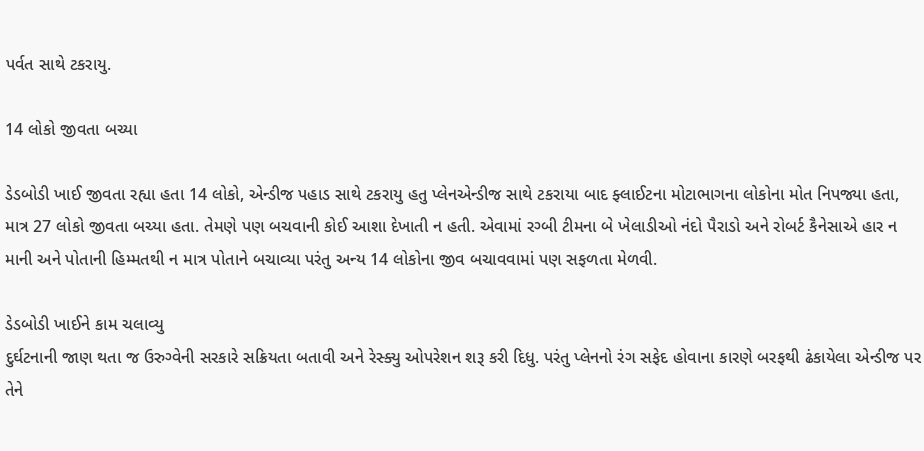પર્વત સાથે ટકરાયુ.

14 લોકો જીવતા બચ્યા

ડેડબોડી ખાઈ જીવતા રહ્યા હતા 14 લોકો, એન્ડીજ પહાડ સાથે ટકરાયુ હતુ પ્લેનએન્ડીજ સાથે ટકરાયા બાદ ફ્લાઈટના મોટાભાગના લોકોના મોત નિપજ્યા હતા, માત્ર 27 લોકો જીવતા બચ્યા હતા. તેમણે પણ બચવાની કોઈ આશા દેખાતી ન હતી. એવામાં રગ્બી ટીમના બે ખેલાડીઓ નંદો પૈરાડો અને રોબર્ટ કૈનેસાએ હાર ન માની અને પોતાની હિમ્મતથી ન માત્ર પોતાને બચાવ્યા પરંતુ અન્ય 14 લોકોના જીવ બચાવવામાં પણ સફળતા મેળવી.

ડેડબોડી ખાઈને કામ ચલાવ્યુ
દુર્ઘટનાની જાણ થતા જ ઉરુગ્વેની સરકારે સક્રિયતા બતાવી અને રેસ્ક્યુ ઓપરેશન શરૂ કરી દિધુ. પરંતુ પ્લેનનો રંગ સફેદ હોવાના કારણે બરફથી ઢંકાયેલા એન્ડીજ પર તેને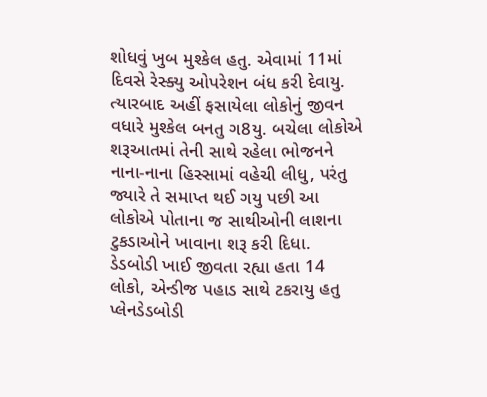શોધવું ખુબ મુશ્કેલ હતુ. એવામાં 11માં દિવસે રેસ્ક્યુ ઓપરેશન બંધ કરી દેવાયુ. ત્યારબાદ અહીં ફસાયેલા લોકોનું જીવન વધારે મુશ્કેલ બનતુ ગ8યુ. બચેલા લોકોએ શરૂઆતમાં તેની સાથે રહેલા ભોજનને નાના-નાના હિસ્સામાં વહેચી લીધુ, પરંતુ જ્યારે તે સમાપ્ત થઈ ગયુ પછી આ લોકોએ પોતાના જ સાથીઓની લાશના ટુકડાઓને ખાવાના શરૂ કરી દિધા.
ડેડબોડી ખાઈ જીવતા રહ્યા હતા 14 લોકો, એન્ડીજ પહાડ સાથે ટકરાયુ હતુ પ્લેનડેડબોડી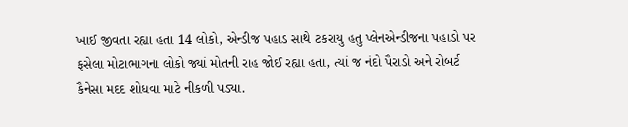ખાઈ જીવતા રહ્યા હતા 14 લોકો, એન્ડીજ પહાડ સાથે ટકરાયુ હતુ પ્લેનએન્ડીજના પહાડો પર ફસેલા મોટાભાગના લોકો જ્યાં મોતની રાહ જોઈ રહ્યા હતા, ત્યાં જ નંદો પૈરાડો અને રોબર્ટ કૈનેસા મદદ શોધવા માટે નીકળી પડ્યા.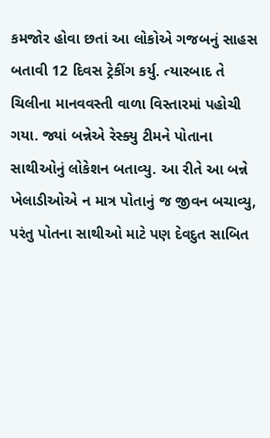કમજોર હોવા છતાં આ લોકોએ ગજબનું સાહસ બતાવી 12 દિવસ ટ્રેકીંગ કર્યુ. ત્યારબાદ તે ચિલીના માનવવસ્તી વાળા વિસ્તારમાં પહોચી ગયા. જ્યાં બન્નેએ રેસ્ક્યુ ટીમને પોતાના સાથીઓનું લોકેશન બતાવ્યુ. આ રીતે આ બન્ને ખેલાડીઓએ ન માત્ર પોતાનું જ જીવન બચાવ્યુ, પરંતુ પોતના સાથીઓ માટે પણ દેવદુત સાબિત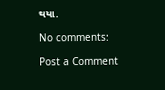થયા.

No comments:

Post a Comment